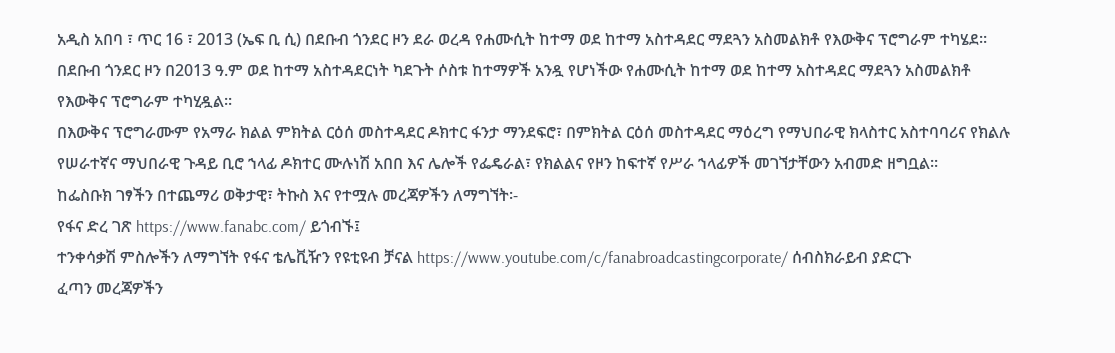አዲስ አበባ ፣ ጥር 16 ፣ 2013 (ኤፍ ቢ ሲ) በደቡብ ጎንደር ዞን ደራ ወረዳ የሐሙሲት ከተማ ወደ ከተማ አስተዳደር ማደጓን አስመልክቶ የእውቅና ፕሮግራም ተካሄደ።
በደቡብ ጎንደር ዞን በ2013 ዓ.ም ወደ ከተማ አስተዳደርነት ካደጉት ሶስቱ ከተማዎች አንዷ የሆነችው የሐሙሲት ከተማ ወደ ከተማ አስተዳደር ማደጓን አስመልክቶ የእውቅና ፕሮግራም ተካሂዷል፡፡
በእውቅና ፕሮግራሙም የአማራ ክልል ምክትል ርዕሰ መስተዳደር ዶክተር ፋንታ ማንደፍሮ፣ በምክትል ርዕሰ መስተዳደር ማዕረግ የማህበራዊ ክላስተር አስተባባሪና የክልሉ የሠራተኛና ማህበራዊ ጉዳይ ቢሮ ኀላፊ ዶክተር ሙሉነሽ አበበ እና ሌሎች የፌዴራል፣ የክልልና የዞን ከፍተኛ የሥራ ኀላፊዎች መገኘታቸውን አብመድ ዘግቧል፡፡
ከፌስቡክ ገፃችን በተጨማሪ ወቅታዊ፣ ትኩስ እና የተሟሉ መረጃዎችን ለማግኘት፡-
የፋና ድረ ገጽ https://www.fanabc.com/ ይጎብኙ፤
ተንቀሳቃሽ ምስሎችን ለማግኘት የፋና ቴሌቪዥን የዩቲዩብ ቻናል https://www.youtube.com/c/fanabroadcastingcorporate/ ሰብስክራይብ ያድርጉ
ፈጣን መረጃዎችን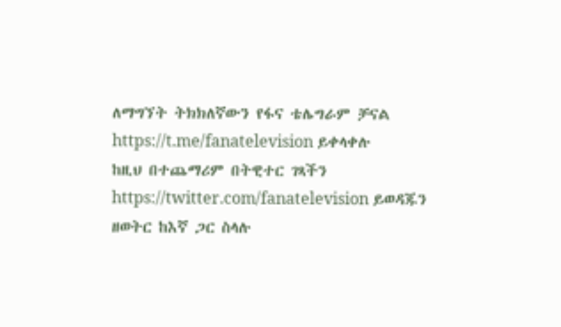ለማግኘት ትክክለኛውን የፋና ቴሌግራም ቻናል https://t.me/fanatelevision ይቀላቀሉ
ከዚህ በተጨማሪም በትዊተር ገጻችን https://twitter.com/fanatelevision ይወዳጁን
ዘወትር ከእኛ ጋር ስላሉ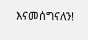እናመሰግናለን!